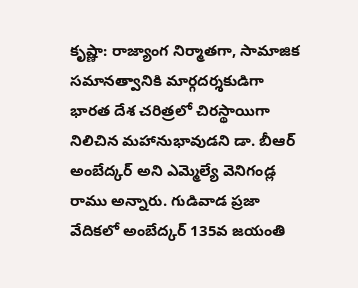కృష్ణా: రాజ్యాంగ నిర్మాతగా, సామాజిక సమానత్వానికి మార్గదర్శకుడిగా భారత దేశ చరిత్రలో చిరస్థాయిగా నిలిచిన మహానుభావుడని డా. బీఆర్ అంబేద్కర్ అని ఎమ్మెల్యే వెనిగండ్ల రాము అన్నారు. గుడివాడ ప్రజా వేదికలో అంబేద్కర్ 135వ జయంతి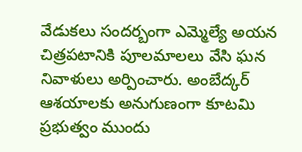వేడుకలు సందర్బంగా ఎమ్మెల్యే అయన చిత్రపటానికి పూలమాలలు వేసి ఘన నివాళులు అర్పించారు. అంబేద్కర్ ఆశయాలకు అనుగుణంగా కూటమి ప్రభుత్వం ముందు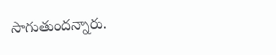సాగుతుందన్నారు.